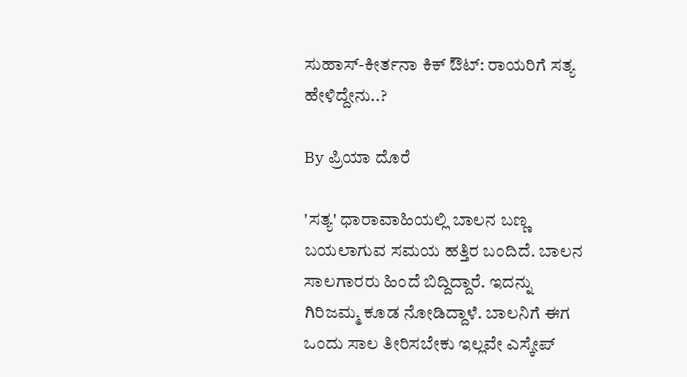ಸುಹಾಸ್-ಕೀರ್ತನಾ ಕಿಕ್ ಔಟ್: ರಾಯರಿಗೆ ಸತ್ಯ ಹೇಳಿದ್ದೇನು..?

By ಪ್ರಿಯಾ ದೊರೆ

'ಸತ್ಯ' ಧಾರಾವಾಹಿಯಲ್ಲಿ ಬಾಲನ ಬಣ್ಣ ಬಯಲಾಗುವ ಸಮಯ ಹತ್ತಿರ ಬಂದಿದೆ. ಬಾಲನ ಸಾಲಗಾರರು ಹಿಂದೆ ಬಿದ್ದಿದ್ದಾರೆ. ಇದನ್ನು ಗಿರಿಜಮ್ಮ ಕೂಡ ನೋಡಿದ್ದಾಳೆ. ಬಾಲನಿಗೆ ಈಗ ಒಂದು ಸಾಲ ತೀರಿಸಬೇಕು ಇಲ್ಲವೇ ಎಸ್ಕೇಪ್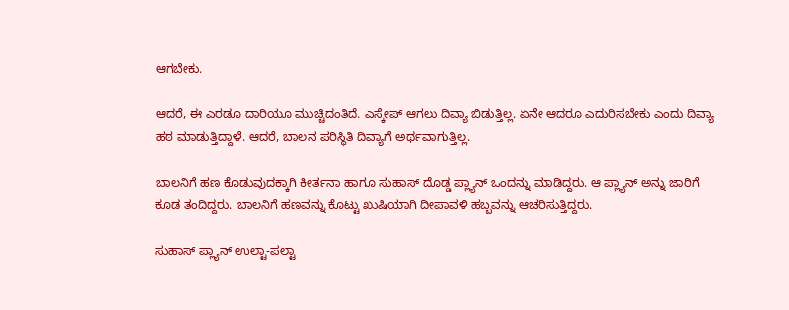ಆಗಬೇಕು.

ಆದರೆ, ಈ ಎರಡೂ ದಾರಿಯೂ ಮುಚ್ಚಿದಂತಿದೆ. ಎಸ್ಕೇಪ್ ಆಗಲು ದಿವ್ಯಾ ಬಿಡುತ್ತಿಲ್ಲ. ಏನೇ ಆದರೂ ಎದುರಿಸಬೇಕು ಎಂದು ದಿವ್ಯಾ ಹಠ ಮಾಡುತ್ತಿದ್ದಾಳೆ. ಆದರೆ, ಬಾಲನ ಪರಿಸ್ಥಿತಿ ದಿವ್ಯಾಗೆ ಅರ್ಥವಾಗುತ್ತಿಲ್ಲ.

ಬಾಲನಿಗೆ ಹಣ ಕೊಡುವುದಕ್ಕಾಗಿ ಕೀರ್ತನಾ ಹಾಗೂ ಸುಹಾಸ್ ದೊಡ್ಡ ಪ್ಲ್ಯಾನ್ ಒಂದನ್ನು ಮಾಡಿದ್ದರು. ಆ ಪ್ಲ್ಯಾನ್ ಅನ್ನು ಜಾರಿಗೆ ಕೂಡ ತಂದಿದ್ದರು. ಬಾಲನಿಗೆ ಹಣವನ್ನು ಕೊಟ್ಟು ಖುಷಿಯಾಗಿ ದೀಪಾವಳಿ ಹಬ್ಬವನ್ನು ಆಚರಿಸುತ್ತಿದ್ದರು.

ಸುಹಾಸ್ ಪ್ಲ್ಯಾನ್ ಉಲ್ಟಾ-ಪಲ್ಟಾ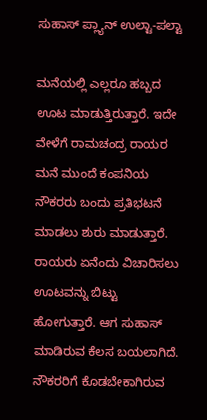ಸುಹಾಸ್ ಪ್ಲ್ಯಾನ್ ಉಲ್ಟಾ-ಪಲ್ಟಾ

ಮನೆಯಲ್ಲಿ ಎಲ್ಲರೂ ಹಬ್ಬದ ಊಟ ಮಾಡುತ್ತಿರುತ್ತಾರೆ. ಇದೇ ವೇಳೆಗೆ ರಾಮಚಂದ್ರ ರಾಯರ ಮನೆ ಮುಂದೆ ಕಂಪನಿಯ ನೌಕರರು ಬಂದು ಪ್ರತಿಭಟನೆ ಮಾಡಲು ಶುರು ಮಾಡುತ್ತಾರೆ. ರಾಯರು ಏನೆಂದು ವಿಚಾರಿಸಲು ಊಟವನ್ನು ಬಿಟ್ಟು ಹೋಗುತ್ತಾರೆ. ಆಗ ಸುಹಾಸ್ ಮಾಡಿರುವ ಕೆಲಸ ಬಯಲಾಗಿದೆ. ನೌಕರರಿಗೆ ಕೊಡಬೇಕಾಗಿರುವ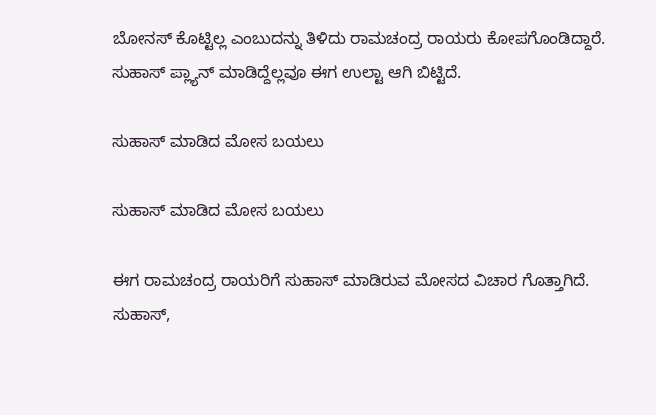ಬೋನಸ್ ಕೊಟ್ಟಿಲ್ಲ ಎಂಬುದನ್ನು ತಿಳಿದು ರಾಮಚಂದ್ರ ರಾಯರು ಕೋಪಗೊಂಡಿದ್ದಾರೆ. ಸುಹಾಸ್ ಪ್ಲ್ಯಾನ್ ಮಾಡಿದ್ದೆಲ್ಲವೂ ಈಗ ಉಲ್ಟಾ ಆಗಿ ಬಿಟ್ಟಿದೆ.

ಸುಹಾಸ್ ಮಾಡಿದ ಮೋಸ ಬಯಲು

ಸುಹಾಸ್ ಮಾಡಿದ ಮೋಸ ಬಯಲು

ಈಗ ರಾಮಚಂದ್ರ ರಾಯರಿಗೆ ಸುಹಾಸ್ ಮಾಡಿರುವ ಮೋಸದ ವಿಚಾರ ಗೊತ್ತಾಗಿದೆ. ಸುಹಾಸ್,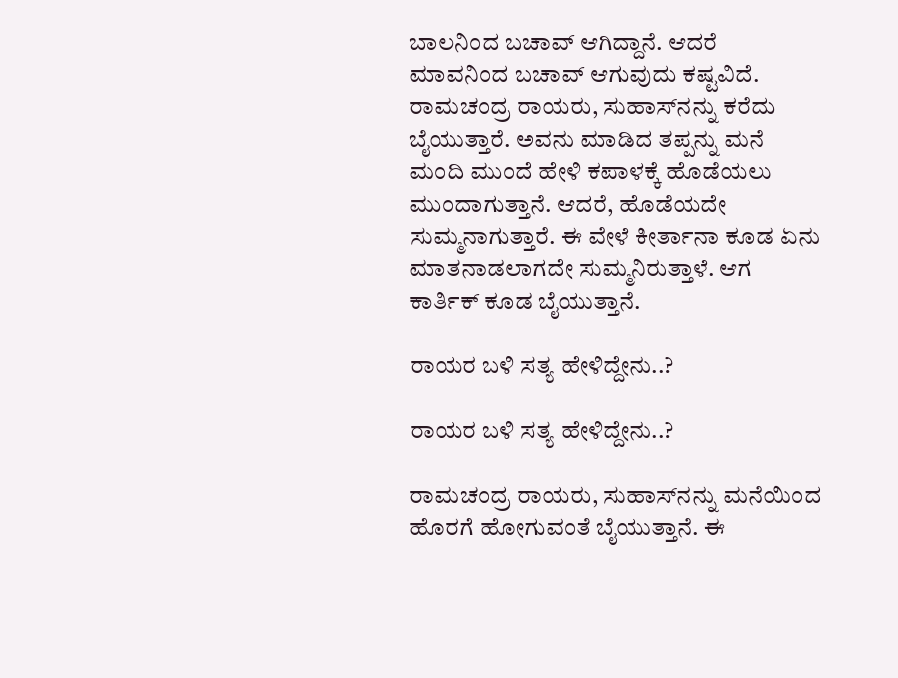ಬಾಲನಿಂದ ಬಚಾವ್ ಆಗಿದ್ದಾನೆ. ಆದರೆ ಮಾವನಿಂದ ಬಚಾವ್ ಆಗುವುದು ಕಷ್ಟವಿದೆ. ರಾಮಚಂದ್ರ ರಾಯರು, ಸುಹಾಸ್‌ನನ್ನು ಕರೆದು ಬೈಯುತ್ತಾರೆ. ಅವನು ಮಾಡಿದ ತಪ್ಪನ್ನು ಮನೆ ಮಂದಿ ಮುಂದೆ ಹೇಳಿ ಕಪಾಳಕ್ಕೆ ಹೊಡೆಯಲು ಮುಂದಾಗುತ್ತಾನೆ. ಆದರೆ, ಹೊಡೆಯದೇ ಸುಮ್ಮನಾಗುತ್ತಾರೆ. ಈ ವೇಳೆ ಕೀರ್ತಾನಾ ಕೂಡ ಏನು ಮಾತನಾಡಲಾಗದೇ ಸುಮ್ಮನಿರುತ್ತಾಳೆ. ಆಗ ಕಾರ್ತಿಕ್ ಕೂಡ ಬೈಯುತ್ತಾನೆ.

ರಾಯರ ಬಳಿ ಸತ್ಯ ಹೇಳಿದ್ದೇನು..?

ರಾಯರ ಬಳಿ ಸತ್ಯ ಹೇಳಿದ್ದೇನು..?

ರಾಮಚಂದ್ರ ರಾಯರು, ಸುಹಾಸ್‌ನನ್ನು ಮನೆಯಿಂದ ಹೊರಗೆ ಹೋಗುವಂತೆ ಬೈಯುತ್ತಾನೆ. ಈ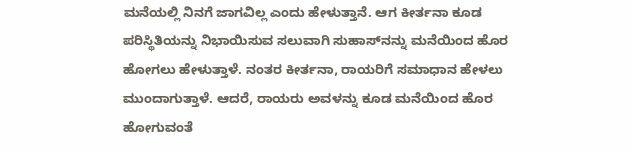ಮನೆಯಲ್ಲಿ ನಿನಗೆ ಜಾಗವಿಲ್ಲ ಎಂದು ಹೇಳುತ್ತಾನೆ. ಆಗ ಕೀರ್ತನಾ ಕೂಡ ಪರಿಸ್ಥಿತಿಯನ್ನು ನಿಭಾಯಿಸುವ ಸಲುವಾಗಿ ಸುಹಾಸ್‌ನನ್ನು ಮನೆಯಿಂದ ಹೊರ ಹೋಗಲು ಹೇಳುತ್ತಾಳೆ. ನಂತರ ಕೀರ್ತನಾ, ರಾಯರಿಗೆ ಸಮಾಧಾನ ಹೇಳಲು ಮುಂದಾಗುತ್ತಾಳೆ. ಆದರೆ, ರಾಯರು ಅವಳನ್ನು ಕೂಡ ಮನೆಯಿಂದ ಹೊರ ಹೋಗುವಂತೆ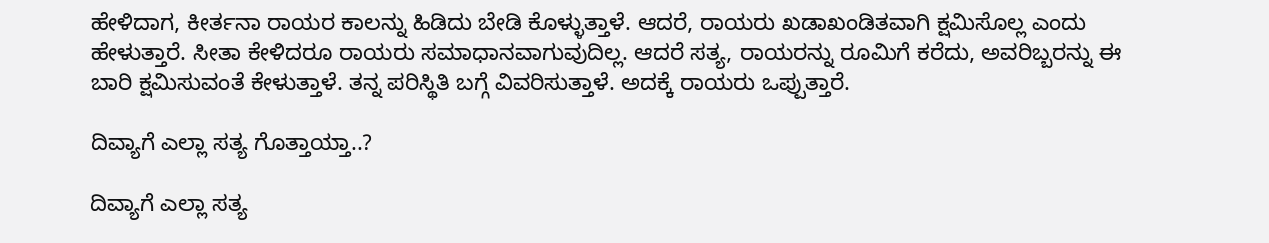ಹೇಳಿದಾಗ, ಕೀರ್ತನಾ ರಾಯರ ಕಾಲನ್ನು ಹಿಡಿದು ಬೇಡಿ ಕೊಳ್ಳುತ್ತಾಳೆ. ಆದರೆ, ರಾಯರು ಖಡಾಖಂಡಿತವಾಗಿ ಕ್ಷಮಿಸೊಲ್ಲ ಎಂದು ಹೇಳುತ್ತಾರೆ. ಸೀತಾ ಕೇಳಿದರೂ ರಾಯರು ಸಮಾಧಾನವಾಗುವುದಿಲ್ಲ. ಆದರೆ ಸತ್ಯ, ರಾಯರನ್ನು ರೂಮಿಗೆ ಕರೆದು, ಅವರಿಬ್ಬರನ್ನು ಈ ಬಾರಿ ಕ್ಷಮಿಸುವಂತೆ ಕೇಳುತ್ತಾಳೆ. ತನ್ನ ಪರಿಸ್ಥಿತಿ ಬಗ್ಗೆ ವಿವರಿಸುತ್ತಾಳೆ. ಅದಕ್ಕೆ ರಾಯರು ಒಪ್ಪುತ್ತಾರೆ.

ದಿವ್ಯಾಗೆ ಎಲ್ಲಾ ಸತ್ಯ ಗೊತ್ತಾಯ್ತಾ..?

ದಿವ್ಯಾಗೆ ಎಲ್ಲಾ ಸತ್ಯ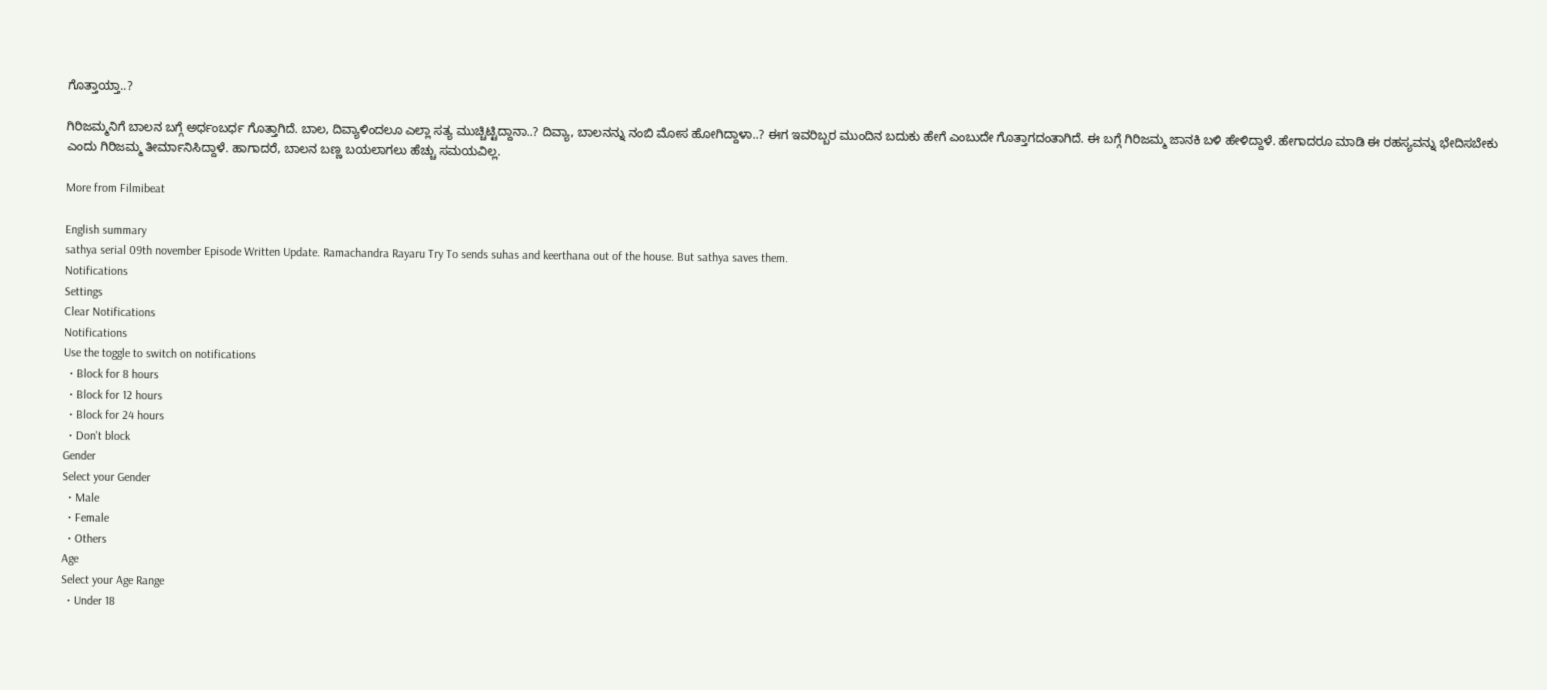ಗೊತ್ತಾಯ್ತಾ..?

ಗಿರಿಜಮ್ಮನಿಗೆ ಬಾಲನ ಬಗ್ಗೆ ಅರ್ಧಂಬರ್ಧ ಗೊತ್ತಾಗಿದೆ. ಬಾಲ, ದಿವ್ಯಾಳಿಂದಲೂ ಎಲ್ಲಾ ಸತ್ಯ ಮುಚ್ಚಿಟ್ಟಿದ್ದಾನಾ..? ದಿವ್ಯಾ, ಬಾಲನನ್ನು ನಂಬಿ ಮೋಸ ಹೋಗಿದ್ದಾಳಾ..? ಈಗ ಇವರಿಬ್ಬರ ಮುಂದಿನ ಬದುಕು ಹೇಗೆ ಎಂಬುದೇ ಗೊತ್ತಾಗದಂತಾಗಿದೆ. ಈ ಬಗ್ಗೆ ಗಿರಿಜಮ್ಮ ಜಾನಕಿ ಬಳಿ ಹೇಳಿದ್ದಾಳೆ. ಹೇಗಾದರೂ ಮಾಡಿ ಈ ರಹಸ್ಯವನ್ನು ಭೇದಿಸಬೇಕು ಎಂದು ಗಿರಿಜಮ್ಮ ತೀರ್ಮಾನಿಸಿದ್ದಾಳೆ. ಹಾಗಾದರೆ, ಬಾಲನ ಬಣ್ಣ ಬಯಲಾಗಲು ಹೆಚ್ಚು ಸಮಯವಿಲ್ಲ.

More from Filmibeat

English summary
sathya serial 09th november Episode Written Update. Ramachandra Rayaru Try To sends suhas and keerthana out of the house. But sathya saves them.
Notifications
Settings
Clear Notifications
Notifications
Use the toggle to switch on notifications
  • Block for 8 hours
  • Block for 12 hours
  • Block for 24 hours
  • Don't block
Gender
Select your Gender
  • Male
  • Female
  • Others
Age
Select your Age Range
  • Under 18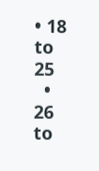• 18 to 25
  • 26 to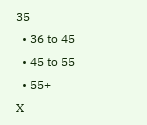35
  • 36 to 45
  • 45 to 55
  • 55+
X